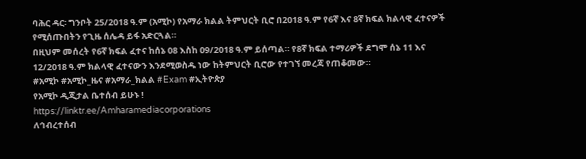ባሕር ዳር፡ ግንቦት 25/2018 ዓ.ም (አሚኮ) የአማራ ክልል ትምህርት ቢሮ በ2018 ዓ.ም የ6ኛ እና 8ኛ ክፍል ክልላዊ ፈተናዎች የሚሰጡበትን የጊዜ ሰሌዳ ይፋ አድርጓል።
በዚህም መሰረት የ6ኛ ክፍል ፈተና ከሰኔ 08 እስከ ዐ9/2018 ዓ.ም ይሰጣል። የ8ኛ ክፍል ተማሪዎች ደግሞ ሰኔ 11 እና 12/2018 ዓ.ም ክልላዊ ፈተናውን እንደሚወስዱ ነው ከትምህርት ቢሮው የተገኘ መረጃ የጠቆመው።
#አሚኮ #አሚኮ_ዜና #አማራ_ክልል #Exam #ኢትዮጵያ
የአሚኮ ዲጂታል ቤተሰብ ይሁኑ !
https://linktr.ee/Amharamediacorporations
ለኅብረተሰብ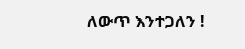ለውጥ እንተጋለን !